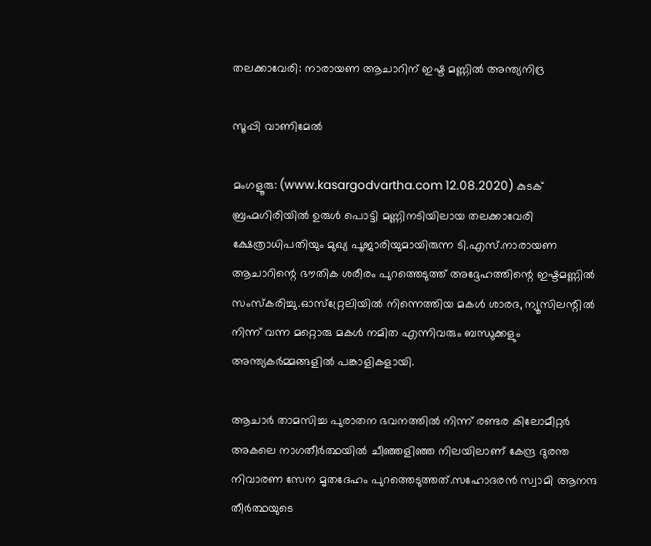തലക്കാവേരി: നാരായണ ആചാറിന് ഇഷ്ട മണ്ണില്‍ അന്ത്യനിദ്ര

സൂപ്പി വാണിമേല്‍

മംഗളൂരു: (www.kasargodvartha.com 12.08.2020) കുടക് ബ്രഹ്മഗിരിയില്‍ ഉരുള്‍ പൊട്ടി മണ്ണിനടിയിലായ തലക്കാവേരി ക്ഷേത്രാധിപതിയും മുഖ്യ പൂജാരിയുമായിരുന്ന ടി.എസ്.നാരായണ ആചാറിന്റെ ഭൗതിക ശരീരം പുറത്തെടുത്ത് അദ്ദേഹത്തിന്റെ ഇഷ്ടമണ്ണില്‍ സംസ്‌കരിച്ചു.ഓസ്‌റ്റ്രേലിയില്‍ നിന്നെത്തിയ മകള്‍ ശാരദ, ന്യൂസിലന്റില്‍ നിന്ന് വന്ന മറ്റൊരു മകള്‍ നമിത എന്നിവരും ബന്ധുക്കളും അന്ത്യകര്‍മ്മങ്ങളില്‍ പങ്കാളികളായി.

ആചാര്‍ താമസിച്ച പുരാതന ഭവനത്തില്‍ നിന്ന് രണ്ടര കിലോമീറ്റര്‍ അകലെ നാഗതീര്‍ത്ഥയില്‍ ചീഞ്ഞളിഞ്ഞ നിലയിലാണ് കേന്ദ്ര ദുരന്ത നിവാരണ സേന മൃതദേഹം പുറത്തെടുത്തത്.സഹോദരന്‍ സ്വാമി ആനന്ദ തീര്‍ത്ഥയുടെ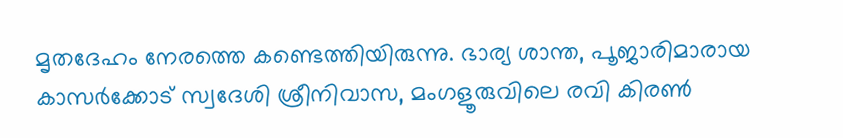മൃതദേഹം നേരത്തെ കണ്ടെത്തിയിരുന്നു. ഭാര്യ ശാന്ത, പൂജാരിമാരായ കാസര്‍ക്കോട് സ്വദേശി ശ്രീനിവാസ, മംഗളൂരുവിലെ രവി കിരണ്‍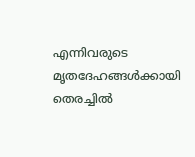എന്നിവരുടെ മൃതദേഹങ്ങള്‍ക്കായി തെരച്ചില്‍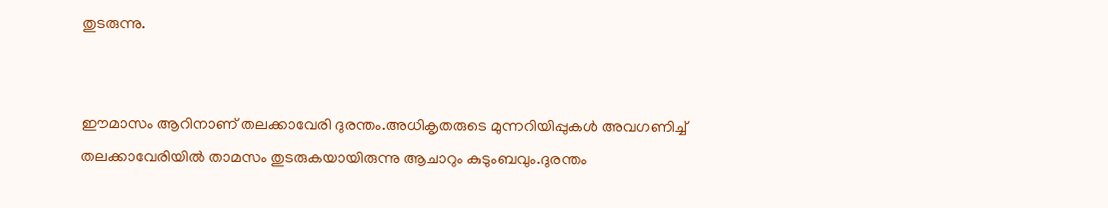തുടരുന്നു.


ഈമാസം ആറിനാണ് തലക്കാവേരി ദുരന്തം.അധികൃതരുടെ മുന്നറിയിപ്പുകള്‍ അവഗണിച്ച് തലക്കാവേരിയില്‍ താമസം തുടരുകയായിരുന്നു ആചാറും കുടുംബവും.ദുരന്തം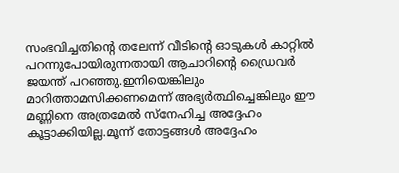സംഭവിച്ചതിന്റെ തലേന്ന് വീടിന്റെ ഓടുകള്‍ കാറ്റില്‍ പറന്നുപോയിരുന്നതായി ആചാറിന്റെ ഡ്രൈവര്‍ ജയന്ത് പറഞ്ഞു.ഇനിയെങ്കിലും മാറിത്താമസിക്കണമെന്ന് അഭ്യര്‍ത്ഥിച്ചെങ്കിലും ഈ മണ്ണിനെ അത്രമേല്‍ സ്‌നേഹിച്ച അദ്ദേഹം കൂട്ടാക്കിയില്ല.മൂന്ന് തോട്ടങ്ങള്‍ അദ്ദേഹം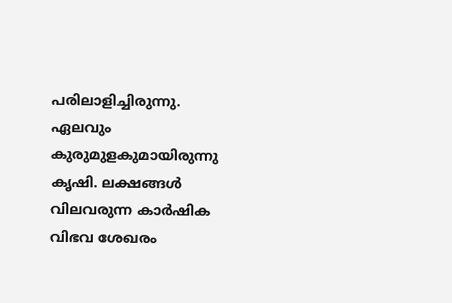പരിലാളിച്ചിരുന്നു. ഏലവും കുരുമുളകുമായിരുന്നു കൃഷി. ലക്ഷങ്ങള്‍ വിലവരുന്ന കാര്‍ഷിക വിഭവ ശേഖരം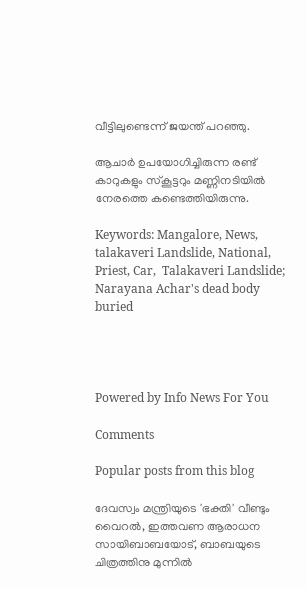വീട്ടിലുണ്ടെന്ന് ജയന്ത് പറഞ്ഞു.

ആചാര്‍ ഉപയോഗിച്ചിരുന്ന രണ്ട് കാറുകളും സ്‌കൂട്ടറും മണ്ണിനടിയില്‍ നേരത്തെ കണ്ടെത്തിയിരുന്നു.

Keywords: Mangalore, News, talakaveri Landslide, National, Priest, Car,  Talakaveri Landslide; Narayana Achar's dead body buried




Powered by Info News For You

Comments

Popular posts from this blog

ദേവസ്വം മന്ത്രിയുടെ 'ഭക്തി' വീണ്ടും വൈറല്‍, ഇത്തവണ ആരാധന സായിബാബയോട്, ബാബയുടെ ചിത്രത്തിനു മുന്നില്‍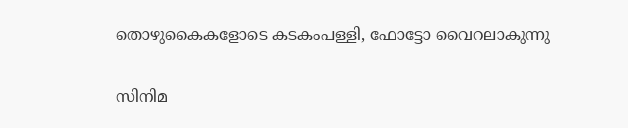തൊഴുകൈകളോടെ കടകംപള്ളി, ഫോട്ടോ വൈറലാകുന്നു

സിനിമ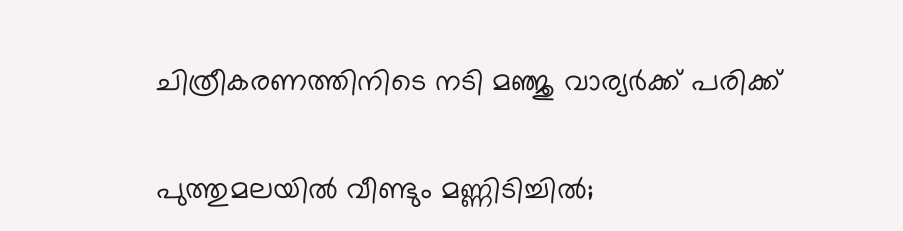ചിത്രീകരണത്തിനിടെ നടി മഞ്ജു വാര്യര്‍ക്ക് പരിക്ക്

പുത്തുമലയില്‍ വീണ്ടും മണ്ണിടിച്ചില്‍;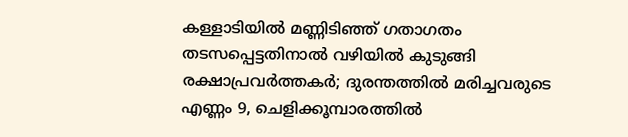കള്ളാടിയില്‍ മണ്ണിടിഞ്ഞ് ഗതാഗതം തടസപ്പെട്ടതിനാല്‍ വഴിയില്‍ കുടുങ്ങി രക്ഷാപ്രവര്‍ത്തകര്‍; ദുരന്തത്തില്‍ മരിച്ചവരുടെ എണ്ണം 9, ചെളിക്കൂമ്പാരത്തില്‍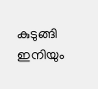കുടുങ്ങി ഇനിയും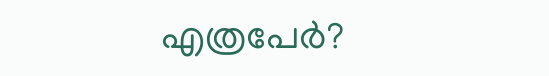എത്രപേര്‍?